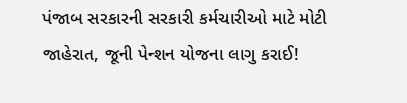પંજાબ સરકારની સરકારી કર્મચારીઓ માટે મોટી જાહેરાત, જૂની પેન્શન યોજના લાગુ કરાઈ!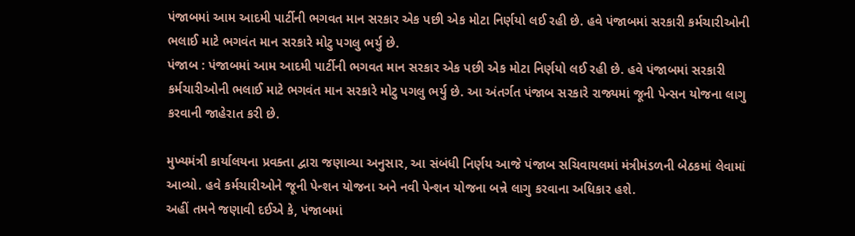પંજાબમાં આમ આદમી પાર્ટીની ભગવત માન સરકાર એક પછી એક મોટા નિર્ણયો લઈ રહી છે. હવે પંજાબમાં સરકારી કર્મચારીઓની ભલાઈ માટે ભગવંત માન સરકારે મોટુ પગલુ ભર્યુ છે.
પંજાબ : પંજાબમાં આમ આદમી પાર્ટીની ભગવત માન સરકાર એક પછી એક મોટા નિર્ણયો લઈ રહી છે. હવે પંજાબમાં સરકારી કર્મચારીઓની ભલાઈ માટે ભગવંત માન સરકારે મોટુ પગલુ ભર્યુ છે. આ અંતર્ગત પંજાબ સરકારે રાજ્યમાં જૂની પેન્સન યોજના લાગુ કરવાની જાહેરાત કરી છે.

મુખ્યમંત્રી કાર્યાલયના પ્રવક્તા દ્વારા જણાવ્યા અનુસાર, આ સંબંધી નિર્ણય આજે પંજાબ સચિવાયલમાં મંત્રીમંડળની બેઠકમાં લેવામાં આવ્યો. હવે કર્મચારીઓને જૂની પેન્શન યોજના અને નવી પેન્શન યોજના બન્ને લાગુ કરવાના અધિકાર હશે.
અહીં તમને જણાવી દઈએ કે, પંજાબમાં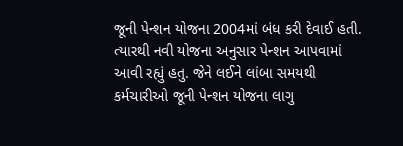જૂની પેન્શન યોજના 2004માં બંધ કરી દેવાઈ હતી. ત્યારથી નવી યોજના અનુસાર પેન્શન આપવામાં આવી રહ્યું હતુ. જેને લઈને લાંબા સમયથી કર્મચારીઓ જૂની પેન્શન યોજના લાગુ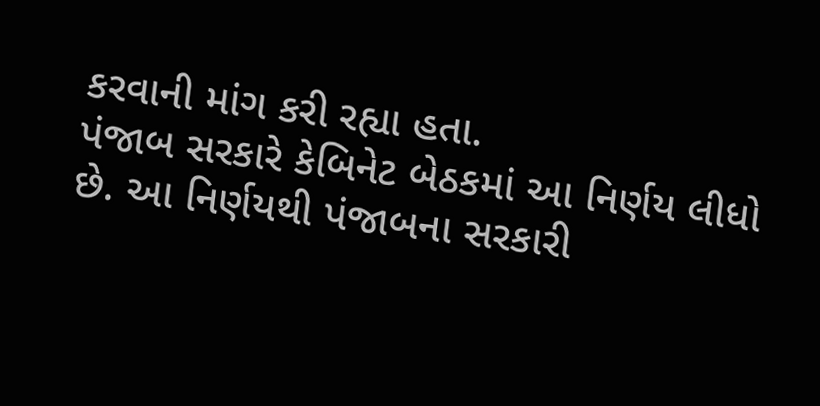કરવાની માંગ કરી રહ્યા હતા.
પંજાબ સરકારે કેબિનેટ બેઠકમાં આ નિર્ણય લીધો છે. આ નિર્ણયથી પંજાબના સરકારી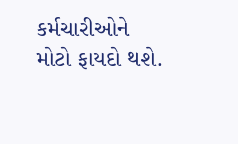કર્મચારીઓને મોટો ફાયદો થશે.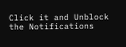Click it and Unblock the Notifications